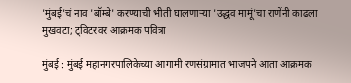'मुंबई'चं नाव 'बॉम्बे' करण्याची भीती घालणाऱ्या 'उद्धव मामूं'चा राणेंनी काढला मुखवटा; ट्विटरवर आक्रमक पवित्रा

मुंबई : मुंबई महानगरपालिकेच्या आगामी रणसंग्रामात भाजपने आता आक्रमक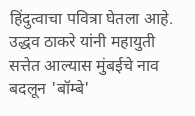हिंदुत्वाचा पवित्रा घेतला आहे. उद्धव ठाकरे यांनी महायुती सत्तेत आल्यास मुंबईचे नाव बदलून 'बॉम्बे'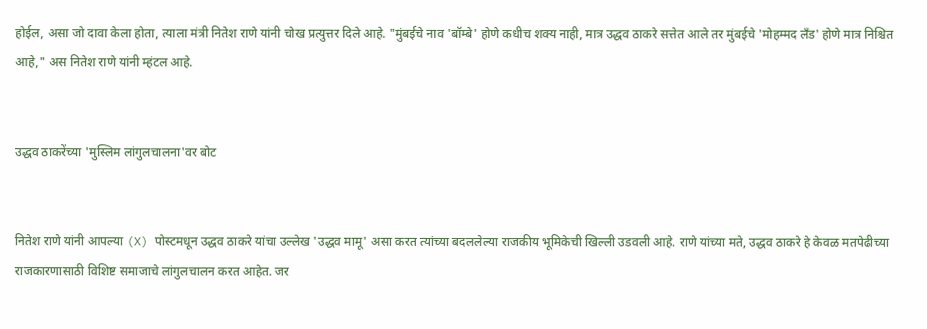होईल, असा जो दावा केला होता, त्याला मंत्री नितेश राणे यांनी चोख प्रत्युत्तर दिले आहे. "मुंबईचे नाव 'बॉम्बे' होणे कधीच शक्य नाही, मात्र उद्धव ठाकरे सत्तेत आले तर मुंबईचे 'मोहम्मद लँड' होणे मात्र निश्चित आहे," अस नितेश राणे यांनी म्हंटल आहे.


उद्धव ठाकरेंच्या 'मुस्लिम लांगुलचालना'वर बोट


नितेश राणे यांनी आपल्या (X) पोस्टमधून उद्धव ठाकरे यांचा उल्लेख 'उद्धव मामू' असा करत त्यांच्या बदललेल्या राजकीय भूमिकेची खिल्ली उडवली आहे. राणे यांच्या मते, उद्धव ठाकरे हे केवळ मतपेढीच्या राजकारणासाठी विशिष्ट समाजाचे लांगुलचालन करत आहेत. जर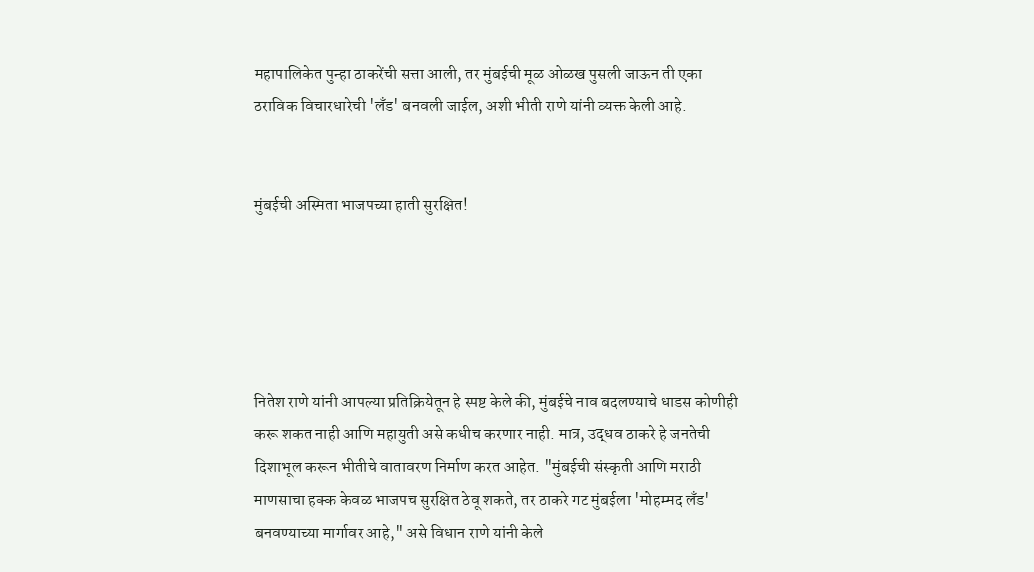महापालिकेत पुन्हा ठाकरेंची सत्ता आली, तर मुंबईची मूळ ओळख पुसली जाऊन ती एका ठराविक विचारधारेची 'लँड' बनवली जाईल, अशी भीती राणे यांनी व्यक्त केली आहे.


मुंबईची अस्मिता भाजपच्या हाती सुरक्षित!





नितेश राणे यांनी आपल्या प्रतिक्रियेतून हे स्पष्ट केले की, मुंबईचे नाव बदलण्याचे धाडस कोणीही करू शकत नाही आणि महायुती असे कधीच करणार नाही. मात्र, उद्धव ठाकरे हे जनतेची दिशाभूल करून भीतीचे वातावरण निर्माण करत आहेत. "मुंबईची संस्कृती आणि मराठी माणसाचा हक्क केवळ भाजपच सुरक्षित ठेवू शकते, तर ठाकरे गट मुंबईला 'मोहम्मद लँड' बनवण्याच्या मार्गावर आहे," असे विधान राणे यांनी केले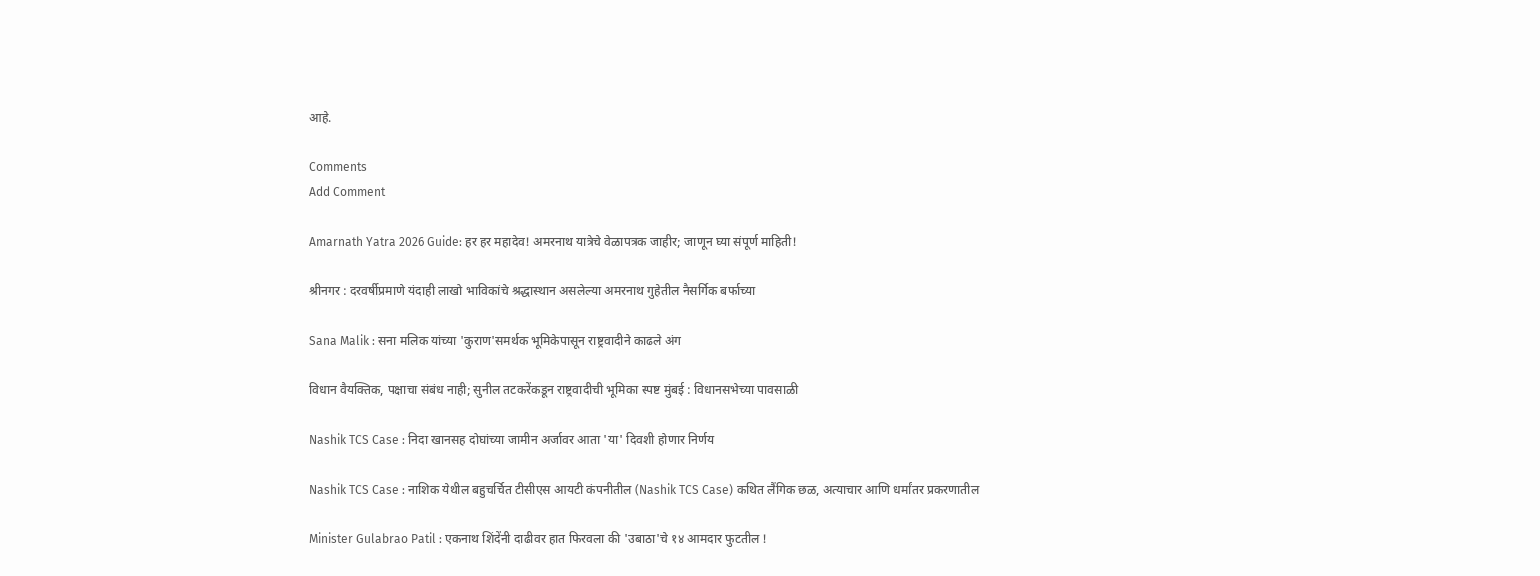आहे.

Comments
Add Comment

Amarnath Yatra 2026 Guide: हर हर महादेव! अमरनाथ यात्रेचे वेळापत्रक जाहीर; जाणून घ्या संपूर्ण माहिती!

श्रीनगर : दरवर्षीप्रमाणे यंदाही लाखो भाविकांचे श्रद्धास्थान असलेल्या अमरनाथ गुहेतील नैसर्गिक बर्फाच्या

Sana Malik : सना मलिक यांच्या 'कुराण'समर्थक भूमिकेपासून राष्ट्रवादीने काढले अंग

विधान वैयक्तिक, पक्षाचा संबंध नाही; सुनील तटकरेंकडून राष्ट्रवादीची भूमिका स्पष्ट मुंबई : विधानसभेच्या पावसाळी

Nashik TCS Case : निदा खानसह दोघांच्या जामीन अर्जावर आता 'या' दिवशी होणार निर्णय

Nashik TCS Case : नाशिक येथील बहुचर्चित टीसीएस आयटी कंपनीतील (Nashik TCS Case) कथित लैंगिक छळ, अत्याचार आणि धर्मांतर प्रकरणातील

Minister Gulabrao Patil : एकनाथ शिंदेंनी दाढीवर हात फिरवला की 'उबाठा'चे १४ आमदार फुटतील !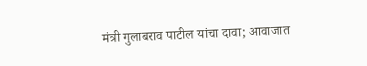मंत्री गुलाबराव पाटील यांचा दावा; आवाजात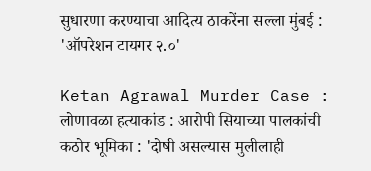सुधारणा करण्याचा आदित्य ठाकरेंना सल्ला मुंबई : 'ऑपरेशन टायगर २.०'

Ketan Agrawal Murder Case : लोणावळा हत्याकांड : आरोपी सियाच्या पालकांची कठोर भूमिका : 'दोषी असल्यास मुलीलाही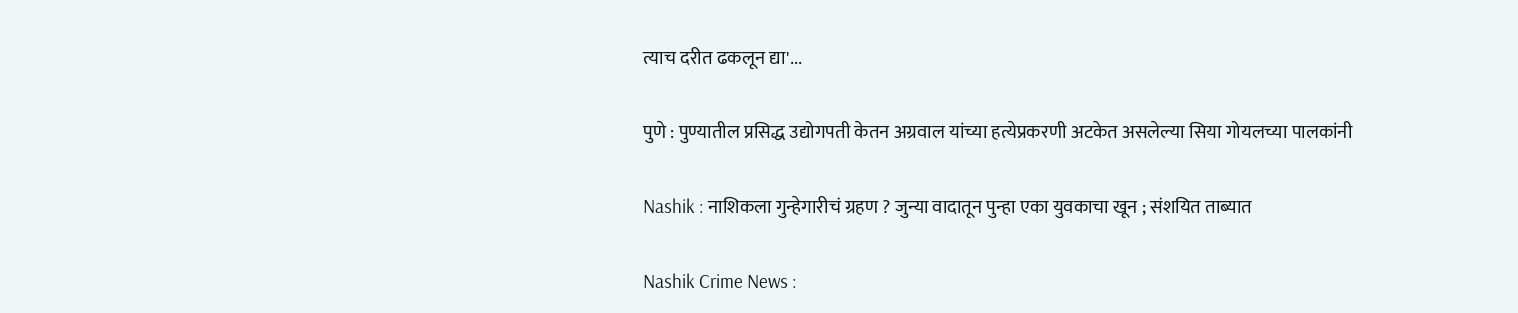त्याच दरीत ढकलून द्या'...

पुणे : पुण्यातील प्रसिद्ध उद्योगपती केतन अग्रवाल यांच्या हत्येप्रकरणी अटकेत असलेल्या सिया गोयलच्या पालकांनी

Nashik : नाशिकला गुन्हेगारीचं ग्रहण ? जुन्या वादातून पुन्हा एका युवकाचा खून ; संशयित ताब्यात

Nashik Crime News :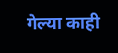गेल्या काही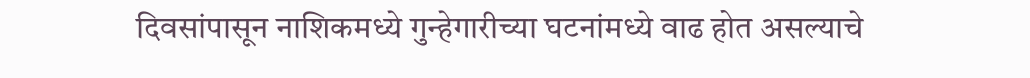दिवसांपासून नाशिकमध्ये गुन्हेगारीच्या घटनांमध्ये वाढ होत असल्याचे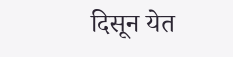दिसून येत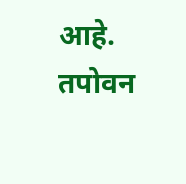आहे. तपोवन